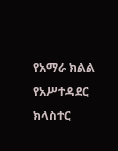የአማራ ክልል የአሥተዳደር ክላስተር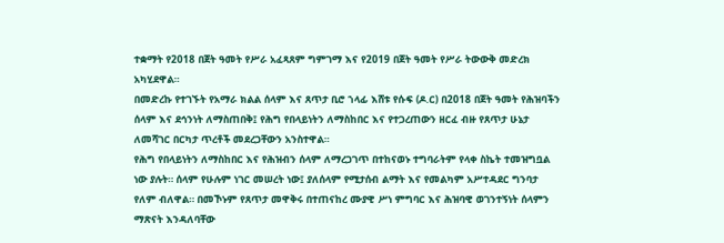ተቋማት የ2018 በጀት ዓመት የሥራ አፈጻጸም ግምገማ እና የ2019 በጀት ዓመት የሥራ ትውውቅ መድረክ አካሂደዋል።
በመድረኩ የተገኙት የአማራ ክልል ሰላም እና ጸጥታ ቢሮ ኀላፊ እሸቱ የሱፍ (ዶ.ር) በ2018 በጀት ዓመት የሕዝባችን ሰላም እና ደኅንነት ለማስጠበቅ፤ የሕግ የበላይነትን ለማስከበር እና የተጋረጠውን ዘርፈ ብዙ የጸጥታ ሁኔታ ለመሻገር በርካታ ጥረቶች መደረጋቸውን አንስተዋል።
የሕግ የበላይነትን ለማስከበር እና የሕዝብን ሰላም ለማረጋገጥ በተከናወኑ ተግባራትም የላቀ ስኬት ተመዝግቧል ነው ያሉት። ሰላም የሁሉም ነገር መሠረት ነው፤ ያለሰላም የሚታሰብ ልማት እና የመልካም አሥተዳደር ግንባታ የለም ብለዋል። በመኾኑም የጸጥታ መዋቅሩ በተጠናከረ ሙያዊ ሥነ ምግባር እና ሕዝባዊ ወገንተኝነት ሰላምን ማጽናት እንዳለባቸው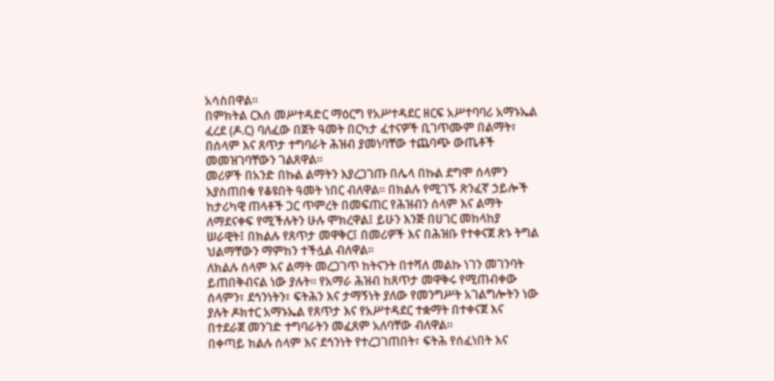አሳስበዋል።
በምክትል ርእሰ መሥተዳድር ማዕርግ የአሥተዳደር ዘርፍ አሥተባባሪ አማኑኤል ፈረደ (ዶ.ር) ባለፈው በጀት ዓመት በርካታ ፈተናዎች ቢገጥሙም በልማት፣ በሰላም እና ጸጥታ ተግባራት ሕዝብ ያመነባቸው ተጨባጭ ውጤቶች መመዝገባቸውን ገልጸዋል።
መሪዎች በአንድ በኩል ልማትን እያረጋገጡ በሌላ በኩል ደግሞ ሰላምን እያስጠበቁ የቆዩበት ዓመት ነበር ብለዋል። በክልሉ የሚገኙ ጽንፈኛ ኃይሎች ከታሪካዊ ጠላቶች ጋር ጥምረት በመፍጠር የሕዝብን ሰላም እና ልማት ለማደናቀፍ የሚችሉትን ሁሉ ሞክረዋል፤ ይሁን እንጅ በሀገር መከላከያ ሠራዊት፤ በክልሉ የጸጥታ መዋቅር፤ በመሪዎች እና በሕዝቡ የተቀናጀ ጽኑ ትግል ህልማቸውን ማምከን ተችሏል ብለዋል።
ለክልሉ ሰላም እና ልማት መረጋገጥ ከትናንት በተሻለ መልኩ ነገን መገንባት ይጠበቅብናል ነው ያሉት። የአማራ ሕዝብ ከጸጥታ መዋቅሩ የሚጠብቀው ሰላምን፣ ደኅንነትን፣ ፍትሕን እና ታማኝነት ያለው የመንግሥት አገልግሎትን ነው ያሉት ዶክተር አማኑኤል የጸጥታ እና የአሥተዳደር ተቋማት በተቀናጀ እና በተደራጀ መንገድ ተግባራትን መፈጸም አለባቸው ብለዋል።
በቀጣይ ክልሉ ሰላም እና ደኅንነት የተረጋገጠበት፣ ፍትሕ የሰፈነበት እና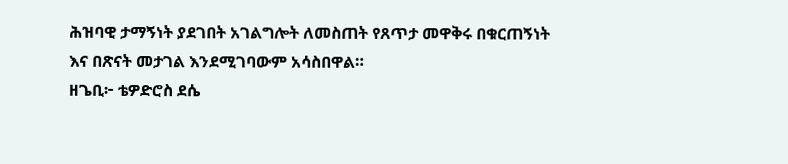ሕዝባዊ ታማኝነት ያደገበት አገልግሎት ለመስጠት የጸጥታ መዋቅሩ በቁርጠኝነት እና በጽናት መታገል እንደሚገባውም አሳስበዋል።
ዘጌቢ፦ ቴዎድሮስ ደሴ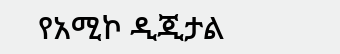የአሚኮ ዲጂታል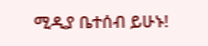ሚዲያ ቤተሰብ ይሁኑ!